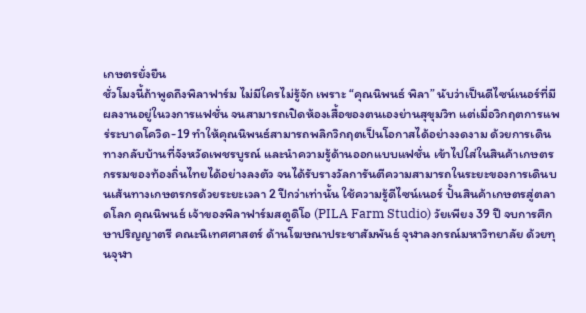เกษตรยั่งยืน
ชั่วโมงนี้ถ้าพูดถึงพิลาฟาร์ม ไม่มีใครไม่รู้จัก เพราะ “คุณนิพนธ์ พิลา” นับว่าเป็นดีไซน์เนอร์ที่มีผลงานอยู่ในวงการแฟชั่น จนสามารถเปิดห้องเสื้อของตนเองย่านสุขุมวิท แต่เมื่อวิกฤตการแพร่ระบาดโควิด-19 ทำให้คุณนิพนธ์สามารถพลิกวิกฤตเป็นโอกาสได้อย่างงดงาม ด้วยการเดินทางกลับบ้านที่จังหวัดเพชรบูรณ์ และนำความรู้ด้านออกแบบแฟชั่น เข้าไปใส่ในสินค้าเกษตรกรรมของท้องถิ่นไทยได้อย่างลงตัว จนได้รับรางวัลการันตีความสามารถในระยะของการเดินบนเส้นทางเกษตรกรด้วยระยะเวลา 2 ปีกว่าเท่านั้น ใช้ความรู้ดีไซน์เนอร์ ปั้นสินค้าเกษตรสู่ตลาดโลก คุณนิพนธ์ เจ้าของพิลาฟาร์มสตูดิโอ (PILA Farm Studio) วัยเพียง 39 ปี จบการศึกษาปริญญาตรี คณะนิเทศศาสตร์ ด้านโฆษณาประชาสัมพันธ์ จุฬาลงกรณ์มหาวิทยาลัย ด้วยทุนจุฬา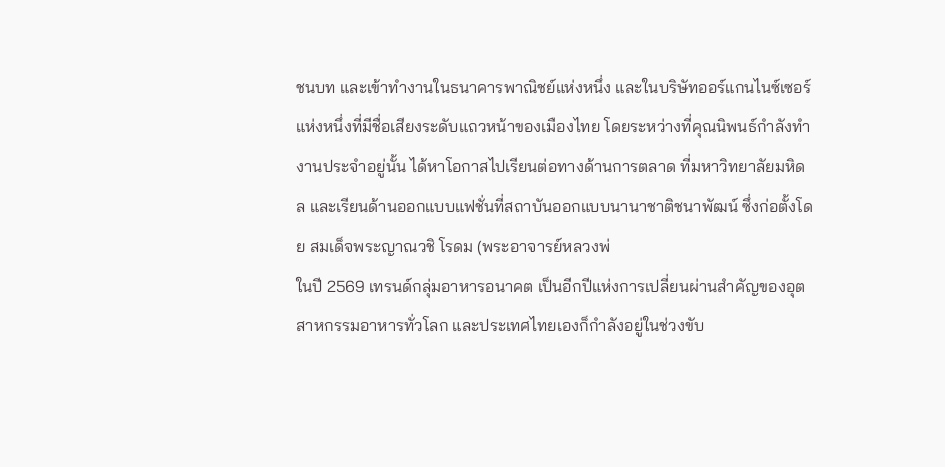ชนบท และเข้าทำงานในธนาคารพาณิชย์แห่งหนึ่ง และในบริษัทออร์แกนไนซ์เซอร์แห่งหนึ่งที่มีชื่อเสียงระดับแถวหน้าของเมืองไทย โดยระหว่างที่คุณนิพนธ์กำลังทำงานประจำอยู่นั้น ได้หาโอกาสไปเรียนต่อทางด้านการตลาด ที่มหาวิทยาลัยมหิดล และเรียนด้านออกแบบแฟชั่นที่สถาบันออกแบบนานาชาติชนาพัฒน์ ซึ่งก่อตั้งโดย สมเด็จพระญาณวชิ โรดม (พระอาจารย์หลวงพ่
ในปี 2569 เทรนด์กลุ่มอาหารอนาคต เป็นอีกปีแห่งการเปลี่ยนผ่านสำคัญของอุตสาหกรรมอาหารทั่วโลก และประเทศไทยเองก็กำลังอยู่ในช่วงขับ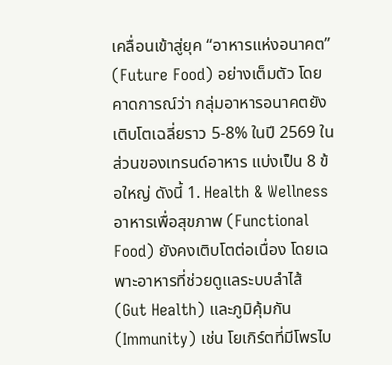เคลื่อนเข้าสู่ยุค “อาหารแห่งอนาคต” (Future Food) อย่างเต็มตัว โดยคาดการณ์ว่า กลุ่มอาหารอนาคตยังเติบโตเฉลี่ยราว 5-8% ในปี 2569 ในส่วนของเทรนด์อาหาร แบ่งเป็น 8 ข้อใหญ่ ดังนี้ 1. Health & Wellness อาหารเพื่อสุขภาพ (Functional Food) ยังคงเติบโตต่อเนื่อง โดยเฉพาะอาหารที่ช่วยดูแลระบบลำไส้ (Gut Health) และภูมิคุ้มกัน (Immunity) เช่น โยเกิร์ตที่มีโพรไบ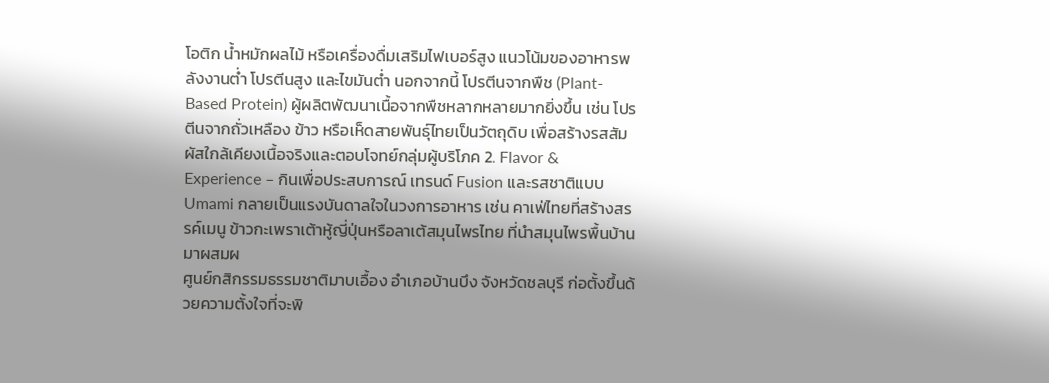โอติก น้ำหมักผลไม้ หรือเครื่องดื่มเสริมไฟเบอร์สูง แนวโน้มของอาหารพลังงานต่ำ โปรตีนสูง และไขมันต่ำ นอกจากนี้ โปรตีนจากพืช (Plant-Based Protein) ผู้ผลิตพัฒนาเนื้อจากพืชหลากหลายมากยิ่งขึ้น เช่น โปรตีนจากถั่วเหลือง ข้าว หรือเห็ดสายพันธุ์ไทยเป็นวัตถุดิบ เพื่อสร้างรสสัมผัสใกล้เคียงเนื้อจริงและตอบโจทย์กลุ่มผู้บริโภค 2. Flavor & Experience – กินเพื่อประสบการณ์ เทรนด์ Fusion และรสชาติแบบ Umami กลายเป็นแรงบันดาลใจในวงการอาหาร เช่น คาเฟ่ไทยที่สร้างสรรค์เมนู ข้าวกะเพราเต้าหู้ญี่ปุ่นหรือลาเต้สมุนไพรไทย ที่นำสมุนไพรพื้นบ้านมาผสมผ
ศูนย์กสิกรรมธรรมชาติมาบเอื้อง อำเภอบ้านบึง จังหวัดชลบุรี ก่อตั้งขึ้นด้วยความตั้งใจที่จะพิ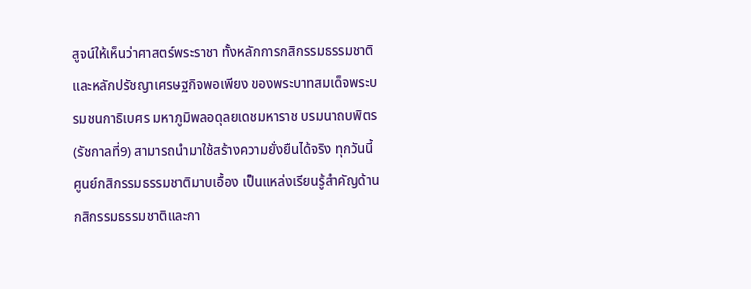สูจน์ให้เห็นว่าศาสตร์พระราชา ทั้งหลักการกสิกรรมธรรมชาติ และหลักปรัชญาเศรษฐกิจพอเพียง ของพระบาทสมเด็จพระบรมชนกาธิเบศร มหาภูมิพลอดุลยเดชมหาราช บรมนาถบพิตร (รัชกาลที่9) สามารถนำมาใช้สร้างความยั่งยืนได้จริง ทุกวันนี้ ศูนย์กสิกรรมธรรมชาติมาบเอื้อง เป็นแหล่งเรียนรู้สำคัญด้านกสิกรรมธรรมชาติและกา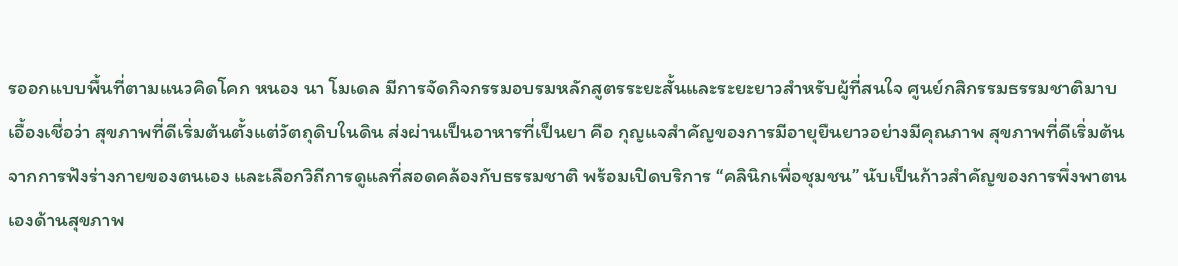รออกแบบพื้นที่ตามแนวคิดโคก หนอง นา โมเดล มีการจัดกิจกรรมอบรมหลักสูตรระยะสั้นและระยะยาวสำหรับผู้ที่สนใจ ศูนย์กสิกรรมธรรมชาติมาบเอื้องเชื่อว่า สุขภาพที่ดีเริ่มต้นตั้งแต่วัตถุดิบในดิน ส่งผ่านเป็นอาหารที่เป็นยา คือ กุญแจสำคัญของการมีอายุยืนยาวอย่างมีคุณภาพ สุขภาพที่ดีเริ่มต้นจากการฟังร่างกายของตนเอง และเลือกวิถีการดูแลที่สอดคล้องกับธรรมชาติ พร้อมเปิดบริการ “คลินิกเพื่อชุมชน” นับเป็นก้าวสำคัญของการพึ่งพาตนเองด้านสุขภาพ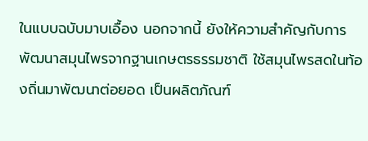ในแบบฉบับมาบเอื้อง นอกจากนี้ ยังให้ความสำคัญกับการพัฒนาสมุนไพรจากฐานเกษตรธรรมชาติ ใช้สมุนไพรสดในท้องถิ่นมาพัฒนาต่อยอด เป็นผลิตภัณฑ์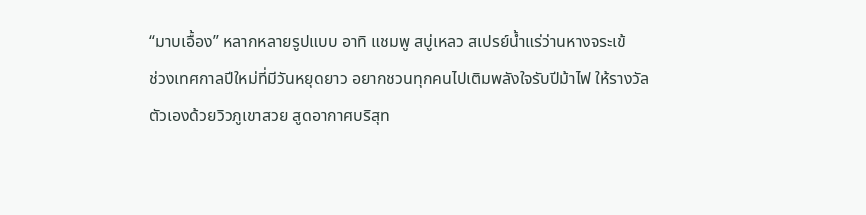“มาบเอื้อง” หลากหลายรูปแบบ อาทิ แชมพู สบู่เหลว สเปรย์น้ำแร่ว่านหางจระเข้
ช่วงเทศกาลปีใหม่ที่มีวันหยุดยาว อยากชวนทุกคนไปเติมพลังใจรับปีม้าไฟ ให้รางวัลตัวเองด้วยวิวภูเขาสวย สูดอากาศบริสุท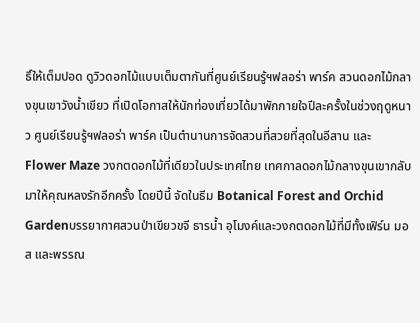ธิ์ให้เต็มปอด ดูวิวดอกไม้แบบเต็มตากันที่ศูนย์เรียนรู้ฯฟลอร่า พาร์ค สวนดอกไม้กลางขุนเขาวังน้ำเขียว ที่เปิดโอกาสให้นักท่องเที่ยวได้มาพักกายใจปีละครั้งในช่วงฤดูหนาว ศูนย์เรียนรู้ฯฟลอร่า พาร์ค เป็นตำนานการจัดสวนที่สวยที่สุดในอีสาน และ Flower Maze วงกตดอกไม้ที่เดียวในประเทศไทย เทศกาลดอกไม้กลางขุนเขากลับมาให้คุณหลงรักอีกครั้ง โดยปีนี้ จัดในธีม Botanical Forest and Orchid Gardenบรรยากาศสวนป่าเขียวขจี ธารนํ้า อุโมงค์และวงกตดอกไม้ที่มีทั้งเฟิร์น มอส และพรรณ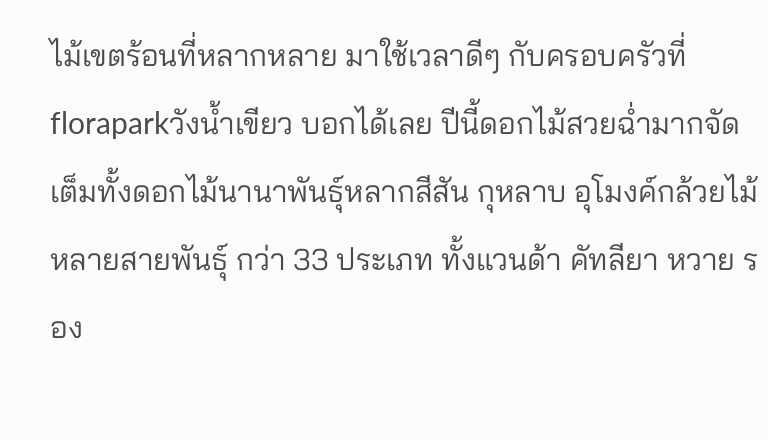ไม้เขตร้อนที่หลากหลาย มาใช้เวลาดีๆ กับครอบครัวที่ floraparkวังน้ำเขียว บอกได้เลย ปีนี้ดอกไม้สวยฉ่ำมากจัดเต็มทั้งดอกไม้นานาพันธุ์หลากสีสัน กุหลาบ อุโมงค์กล้วยไม้หลายสายพันธุ์ กว่า 33 ประเภท ทั้งแวนด้า คัทลียา หวาย รอง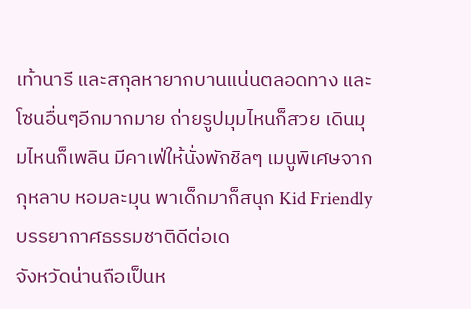เท้านารี และสกุลหายากบานแน่นตลอดทาง และโซนอื่นๆอีกมากมาย ถ่ายรูปมุมไหนก็สวย เดินมุมไหนก็เพลิน มีคาเฟ่ให้นั่งพักชิลๆ เมนูพิเศษจากกุหลาบ หอมละมุน พาเด็กมาก็สนุก Kid Friendly บรรยากาศธรรมชาติดีต่อเด
จังหวัดน่านถือเป็นห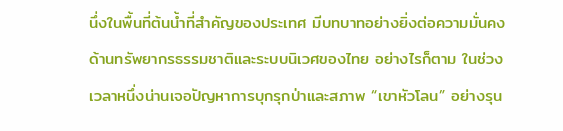นึ่งในพื้นที่ต้นน้ำที่สำคัญของประเทศ มีบทบาทอย่างยิ่งต่อความมั่นคงด้านทรัพยากรธรรมชาติและระบบนิเวศของไทย อย่างไรก็ตาม ในช่วงเวลาหนึ่งน่านเจอปัญหาการบุกรุกป่าและสภาพ “เขาหัวโลน” อย่างรุน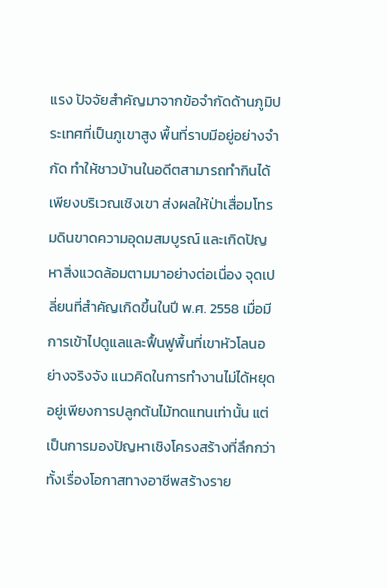แรง ปัจจัยสำคัญมาจากข้อจำกัดด้านภูมิประเทศที่เป็นภูเขาสูง พื้นที่ราบมีอยู่อย่างจำกัด ทำให้ชาวบ้านในอดีตสามารถทำกินได้เพียงบริเวณเชิงเขา ส่งผลให้ป่าเสื่อมโทรมดินขาดความอุดมสมบูรณ์ และเกิดปัญหาสิ่งแวดล้อมตามมาอย่างต่อเนื่อง จุดเปลี่ยนที่สำคัญเกิดขึ้นในปี พ.ศ. 2558 เมื่อมีการเข้าไปดูแลและฟื้นฟูพื้นที่เขาหัวโลนอย่างจริงจัง แนวคิดในการทำงานไม่ได้หยุดอยู่เพียงการปลูกต้นไม้ทดแทนเท่านั้น แต่เป็นการมองปัญหาเชิงโครงสร้างที่ลึกกว่า ทั้งเรื่องโอกาสทางอาชีพสร้างราย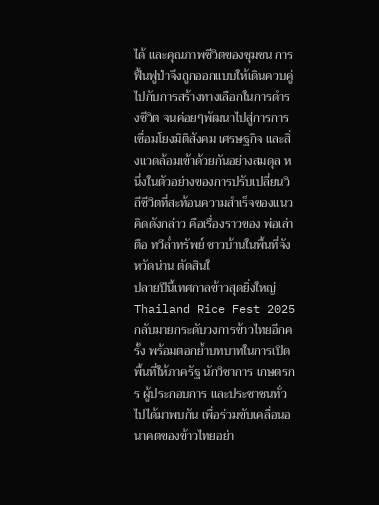ได้ และคุณภาพชีวิตของชุมชน การฟื้นฟูป่าจึงถูกออกแบบให้เดินควบคู่ไปกับการสร้างทางเลือกในการดำรงชีวิต จนค่อยๆพัฒนาไปสู่การการเชื่อมโยงมิติสังคม เศรษฐกิจ และสิ่งแวดล้อมเข้าด้วยกันอย่างสมดุล หนึ่งในตัวอย่างของการปรับเปลี่ยนวิถีชีวิตที่สะท้อนความสำเร็จของแนวคิดดังกล่าว คือเรื่องราวของ พ่อเล่าตือ ทวีล่ำทรัพย์ ชาวบ้านในพื้นที่จังหวัดน่าน ตัดสินใ
ปลายปีนี้เทศกาลข้าวสุดยิ่งใหญ่ Thailand Rice Fest 2025 กลับมายกระดับวงการข้าวไทยอีกครั้ง พร้อมตอกย้ำบทบาทในการเปิดพื้นที่ให้ภาครัฐ นักวิชาการ เกษตรกร ผู้ประกอบการ และประชาชนทั่วไปได้มาพบกัน เพื่อร่วมขับเคลื่อนอนาคตของข้าวไทยอย่า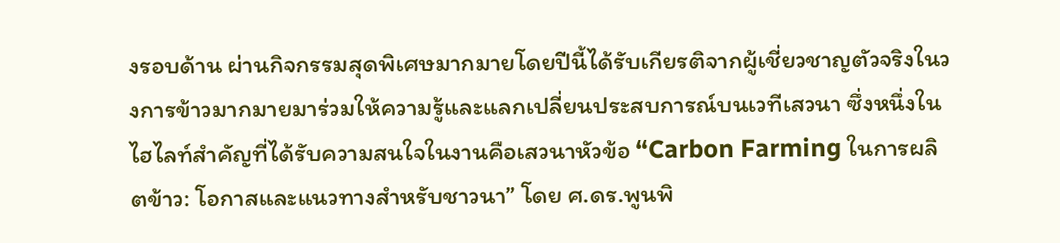งรอบด้าน ผ่านกิจกรรมสุดพิเศษมากมายโดยปีนี้ได้รับเกียรติจากผู้เชี่ยวชาญตัวจริงในวงการข้าวมากมายมาร่วมให้ความรู้และแลกเปลี่ยนประสบการณ์บนเวทีเสวนา ซึ่งหนึ่งในไฮไลท์สำคัญที่ได้รับความสนใจในงานคือเสวนาหัวข้อ “Carbon Farming ในการผลิตข้าว: โอกาสและแนวทางสำหรับชาวนา” โดย ศ.ดร.พูนพิ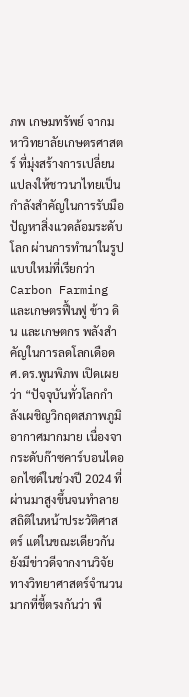ภพ เกษมทรัพย์ จากมหาวิทยาลัยเกษตรศาสตร์ ที่มุ่งสร้างการเปลี่ยนแปลงให้ชาวนาไทยเป็นกำลังสำคัญในการรับมือปัญหาสิ่งแวดล้อมระดับโลก ผ่านการทำนาในรูปแบบใหม่ที่เรียกว่า Carbon Farming และเกษตรฟื้นฟู ข้าว ดิน และเกษตกร พลังสำคัญในการลดโลกเดือด ศ.ดร.พูนพิภพ เปิดเผยว่า “ปัจจุบันทั่วโลกกำลังเผชิญวิกฤตสภาพภูมิอากาศมากมาย เนื่องจากระดับก๊าซคาร์บอนไดออกไซด์ในช่วงปี 2024 ที่ผ่านมาสูงขึ้นจนทำลายสถิติในหน้าประวัติศาสตร์ แต่ในขณะเดียวกัน ยังมีข่าวดีจากงานวิจัยทางวิทยาศาสตร์จำนวนมากที่ชี้ตรงกันว่า พื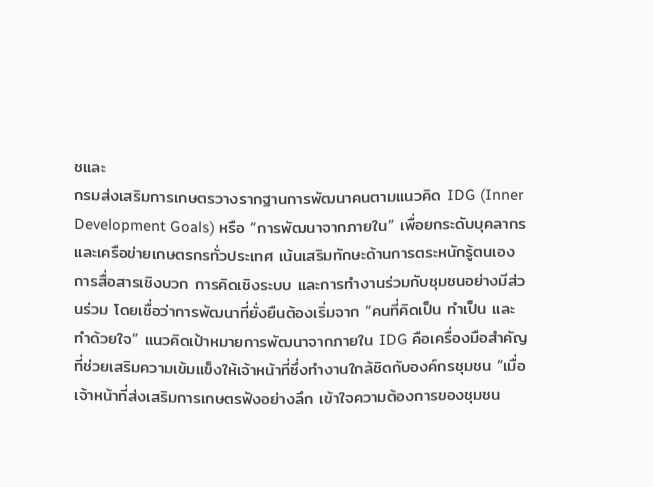ชและ
กรมส่งเสริมการเกษตรวางรากฐานการพัฒนาคนตามแนวคิด IDG (Inner Development Goals) หรือ “การพัฒนาจากภายใน” เพื่อยกระดับบุคลากรและเครือข่ายเกษตรกรทั่วประเทศ เน้นเสริมทักษะด้านการตระหนักรู้ตนเอง การสื่อสารเชิงบวก การคิดเชิงระบบ และการทำงานร่วมกับชุมชนอย่างมีส่วนร่วม โดยเชื่อว่าการพัฒนาที่ยั่งยืนต้องเริ่มจาก “คนที่คิดเป็น ทำเป็น และทำด้วยใจ” แนวคิดเป้าหมายการพัฒนาจากภายใน IDG คือเครื่องมือสำคัญที่ช่วยเสริมความเข้มแข็งให้เจ้าหน้าที่ซึ่งทำงานใกล้ชิดกับองค์กรชุมชน “เมื่อเจ้าหน้าที่ส่งเสริมการเกษตรฟังอย่างลึก เข้าใจความต้องการของชุมชน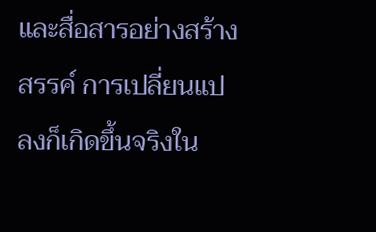และสื่อสารอย่างสร้างสรรค์ การเปลี่ยนแปลงก็เกิดขึ้นจริงใน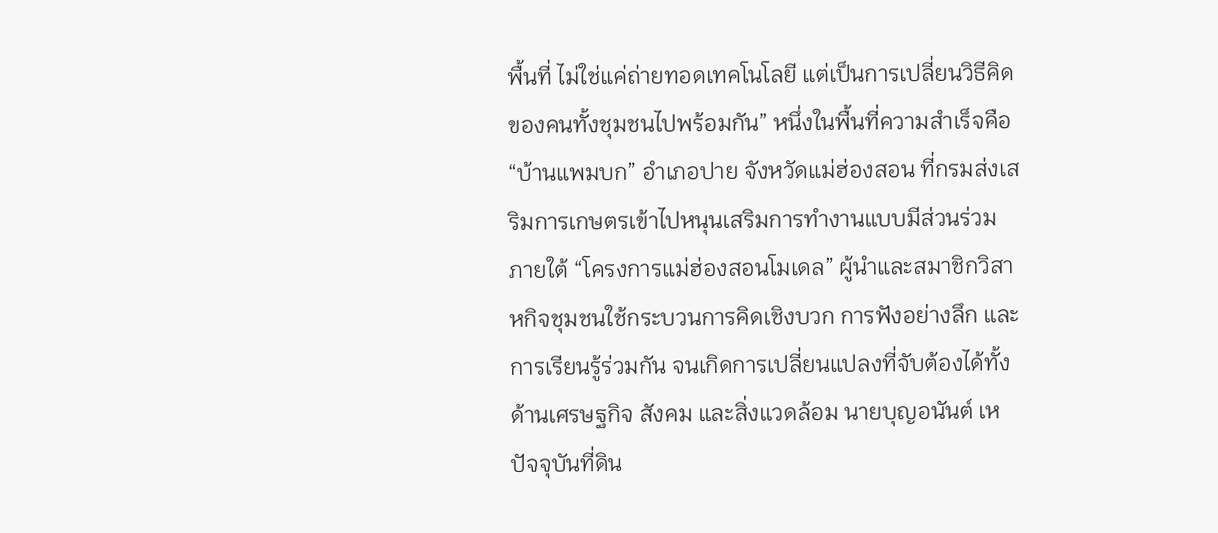พื้นที่ ไม่ใช่แค่ถ่ายทอดเทคโนโลยี แต่เป็นการเปลี่ยนวิธีคิดของคนทั้งชุมชนไปพร้อมกัน” หนึ่งในพื้นที่ความสำเร็จคือ “บ้านแพมบก” อำเภอปาย จังหวัดแม่ฮ่องสอน ที่กรมส่งเสริมการเกษตรเข้าไปหนุนเสริมการทำงานแบบมีส่วนร่วม ภายใต้ “โครงการแม่ฮ่องสอนโมเดล” ผู้นำและสมาชิกวิสาหกิจชุมชนใช้กระบวนการคิดเชิงบวก การฟังอย่างลึก และการเรียนรู้ร่วมกัน จนเกิดการเปลี่ยนแปลงที่จับต้องได้ทั้งด้านเศรษฐกิจ สังคม และสิ่งแวดล้อม นายบุญอนันต์ เห
ปัจจุบันที่ดิน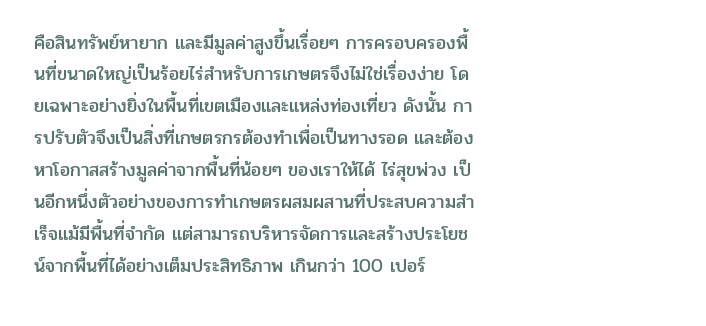คือสินทรัพย์หายาก และมีมูลค่าสูงขึ้นเรื่อยๆ การครอบครองพื้นที่ขนาดใหญ่เป็นร้อยไร่สำหรับการเกษตรจึงไม่ใช่เรื่องง่าย โดยเฉพาะอย่างยิ่งในพื้นที่เขตเมืองและแหล่งท่องเที่ยว ดังนั้น การปรับตัวจึงเป็นสิ่งที่เกษตรกรต้องทำเพื่อเป็นทางรอด และต้องหาโอกาสสร้างมูลค่าจากพื้นที่น้อยๆ ของเราให้ได้ ไร่สุขพ่วง เป็นอีกหนึ่งตัวอย่างของการทำเกษตรผสมผสานที่ประสบความสำเร็จแม้มีพื้นที่จำกัด แต่สามารถบริหารจัดการและสร้างประโยชน์จากพื้นที่ได้อย่างเต็มประสิทธิภาพ เกินกว่า 100 เปอร์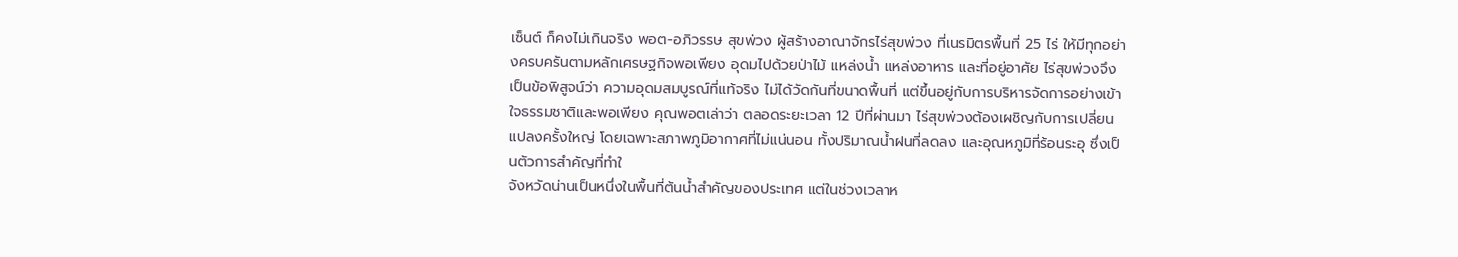เซ็นต์ ก็คงไม่เกินจริง พอต-อภิวรรษ สุขพ่วง ผู้สร้างอาณาจักรไร่สุขพ่วง ที่เนรมิตรพื้นที่ 25 ไร่ ให้มีทุกอย่างครบครันตามหลักเศรษฐกิจพอเพียง อุดมไปด้วยป่าไม้ แหล่งน้ำ แหล่งอาหาร และที่อยู่อาศัย ไร่สุขพ่วงจึงเป็นข้อพิสูจน์ว่า ความอุดมสมบูรณ์ที่แท้จริง ไม่ได้วัดกันที่ขนาดพื้นที่ แต่ขึ้นอยู่กับการบริหารจัดการอย่างเข้าใจธรรมชาติและพอเพียง คุณพอตเล่าว่า ตลอดระยะเวลา 12 ปีที่ผ่านมา ไร่สุขพ่วงต้องเผชิญกับการเปลี่ยนแปลงครั้งใหญ่ โดยเฉพาะสภาพภูมิอากาศที่ไม่แน่นอน ทั้งปริมาณน้ำฝนที่ลดลง และอุณหภูมิที่ร้อนระอุ ซึ่งเป็นตัวการสำคัญที่ทำใ
จังหวัดน่านเป็นหนึ่งในพื้นที่ต้นน้ำสำคัญของประเทศ แต่ในช่วงเวลาห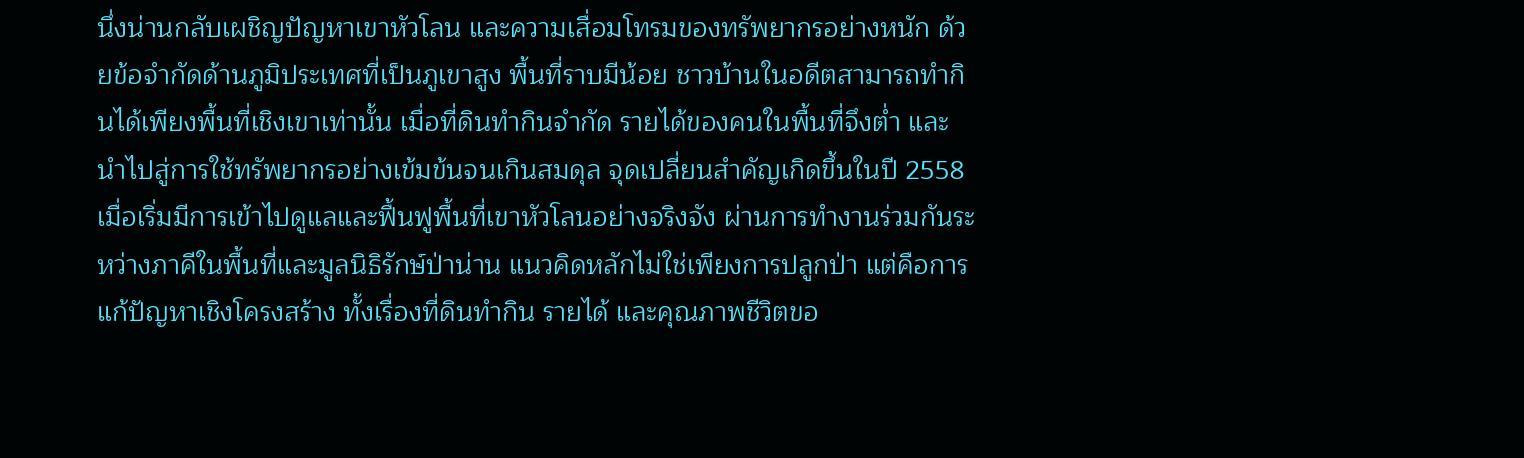นึ่งน่านกลับเผชิญปัญหาเขาหัวโลน และความเสื่อมโทรมของทรัพยากรอย่างหนัก ด้วยข้อจำกัดด้านภูมิประเทศที่เป็นภูเขาสูง พื้นที่ราบมีน้อย ชาวบ้านในอดีตสามารถทำกินได้เพียงพื้นที่เชิงเขาเท่านั้น เมื่อที่ดินทำกินจำกัด รายได้ของคนในพื้นที่จึงต่ำ และนำไปสู่การใช้ทรัพยากรอย่างเข้มข้นจนเกินสมดุล จุดเปลี่ยนสำคัญเกิดขึ้นในปี 2558 เมื่อเริ่มมีการเข้าไปดูแลและฟื้นฟูพื้นที่เขาหัวโลนอย่างจริงจัง ผ่านการทำงานร่วมกันระหว่างภาคีในพื้นที่และมูลนิธิรักษ์ป่าน่าน แนวคิดหลักไม่ใช่เพียงการปลูกป่า แต่คือการแก้ปัญหาเชิงโครงสร้าง ทั้งเรื่องที่ดินทำกิน รายได้ และคุณภาพชีวิตขอ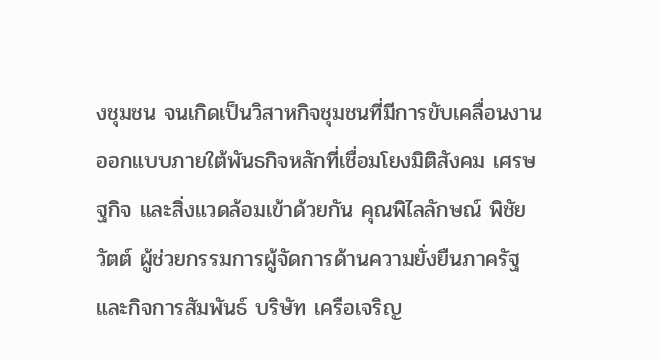งชุมชน จนเกิดเป็นวิสาหกิจชุมชนที่มีการขับเคลื่อนงานออกแบบภายใต้พันธกิจหลักที่เชื่อมโยงมิติสังคม เศรษฐกิจ และสิ่งแวดล้อมเข้าด้วยกัน คุณพิไลลักษณ์ พิชัยวัตต์ ผู้ช่วยกรรมการผู้จัดการด้านความยั่งยืนภาครัฐและกิจการสัมพันธ์ บริษัท เครือเจริญ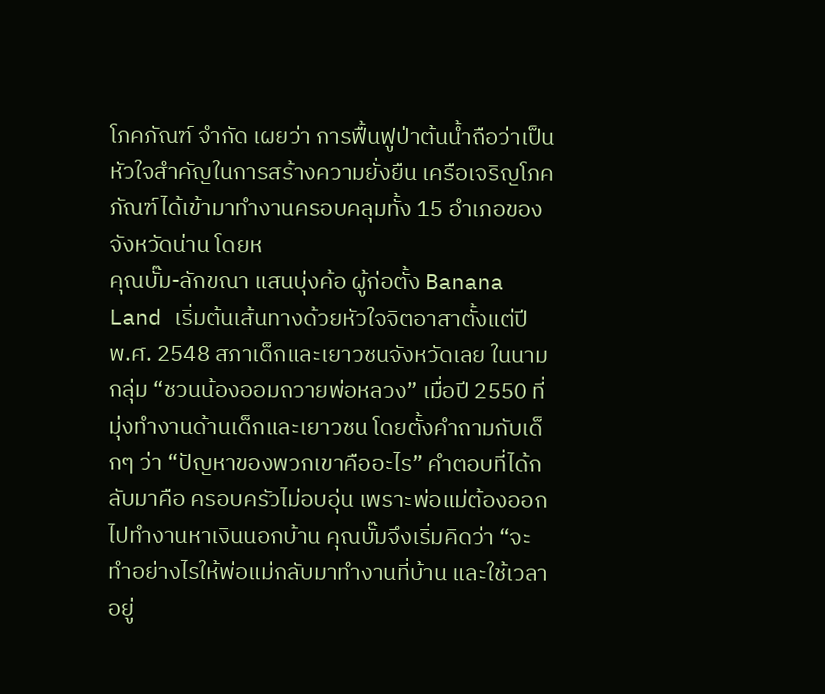โภคภัณฑ์ จำกัด เผยว่า การฟื้นฟูป่าต้นน้ำถือว่าเป็นหัวใจสำคัญในการสร้างความยั่งยืน เครือเจริญโภคภัณฑ์ได้เข้ามาทำงานครอบคลุมทั้ง 15 อำเภอของจังหวัดน่าน โดยห
คุณบั๊ม-ลักขณา แสนบุ่งค้อ ผู้ก่อตั้ง Banana Land เริ่มต้นเส้นทางด้วยหัวใจจิตอาสาตั้งแต่ปี พ.ศ. 2548 สภาเด็กและเยาวชนจังหวัดเลย ในนามกลุ่ม “ชวนน้องออมถวายพ่อหลวง” เมื่อปี 2550 ที่มุ่งทำงานด้านเด็กและเยาวชน โดยตั้งคำถามกับเด็กๆ ว่า “ปัญหาของพวกเขาคืออะไร” คำตอบที่ได้กลับมาคือ ครอบครัวไม่อบอุ่น เพราะพ่อแม่ต้องออกไปทำงานหาเงินนอกบ้าน คุณบั๊มจึงเริ่มคิดว่า “จะทำอย่างไรให้พ่อแม่กลับมาทำงานที่บ้าน และใช้เวลาอยู่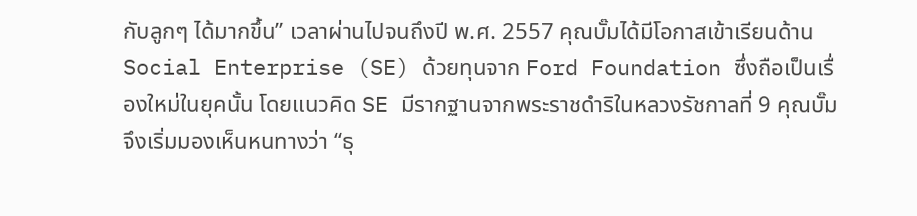กับลูกๆ ได้มากขึ้น” เวลาผ่านไปจนถึงปี พ.ศ. 2557 คุณบั๊มได้มีโอกาสเข้าเรียนด้าน Social Enterprise (SE) ด้วยทุนจาก Ford Foundation ซึ่งถือเป็นเรื่องใหม่ในยุคนั้น โดยแนวคิด SE มีรากฐานจากพระราชดำริในหลวงรัชกาลที่ 9 คุณบั๊มจึงเริ่มมองเห็นหนทางว่า “ธุ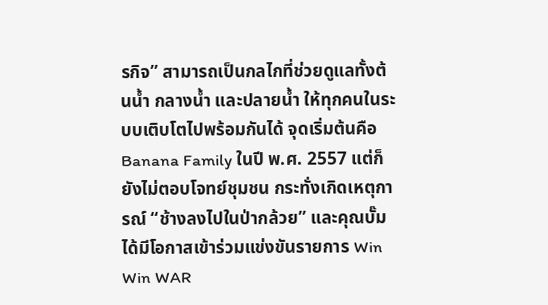รกิจ” สามารถเป็นกลไกที่ช่วยดูแลทั้งต้นน้ำ กลางน้ำ และปลายน้ำ ให้ทุกคนในระบบเติบโตไปพร้อมกันได้ จุดเริ่มต้นคือ Banana Family ในปี พ.ศ. 2557 แต่ก็ยังไม่ตอบโจทย์ชุมชน กระทั่งเกิดเหตุการณ์ “ช้างลงไปในป่ากล้วย” และคุณบั๊มได้มีโอกาสเข้าร่วมแข่งขันรายการ Win Win WAR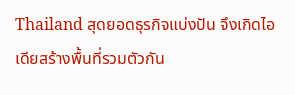Thailand สุดยอดธุรกิจแบ่งปัน จึงเกิดไอเดียสร้างพื้นที่รวมตัวกัน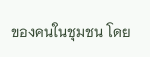ของคนในชุมชน โดย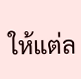ให้แต่ล